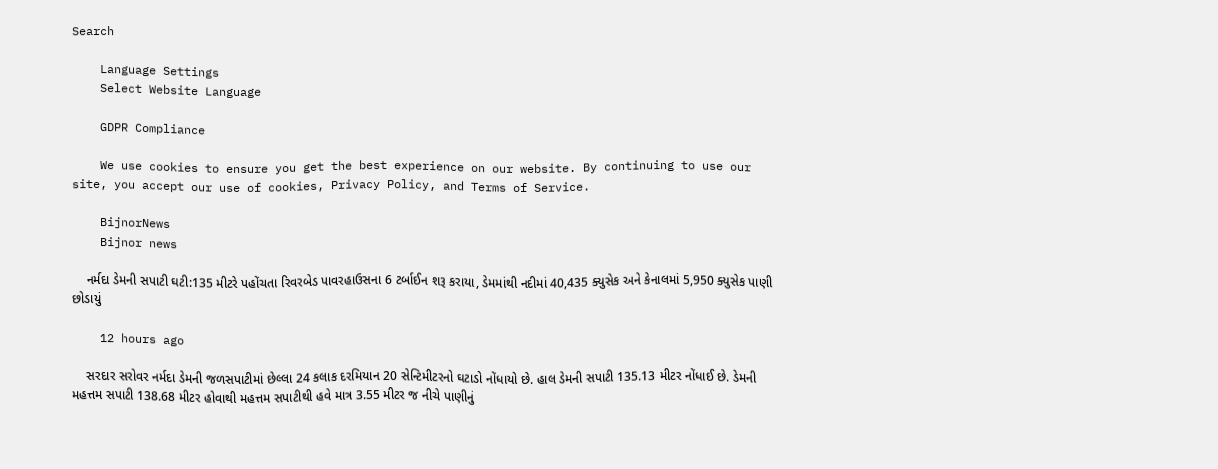Search

    Language Settings
    Select Website Language

    GDPR Compliance

    We use cookies to ensure you get the best experience on our website. By continuing to use our site, you accept our use of cookies, Privacy Policy, and Terms of Service.

    BijnorNews
    Bijnor news

    નર્મદા ડેમની સપાટી ઘટી:135 મીટરે પહોંચતા રિવરબેડ પાવરહાઉસના 6 ટર્બાઈન શરૂ કરાયા, ડેમમાંથી નદીમાં 40,435 ક્યુસેક અને કેનાલમાં 5,950 ક્યુસેક પાણી છોડાયું

    12 hours ago

    સરદાર સરોવર નર્મદા ડેમની જળસપાટીમાં છેલ્લા 24 કલાક દરમિયાન 20 સેન્ટિમીટરનો ઘટાડો નોંધાયો છે. હાલ ડેમની સપાટી 135.13 મીટર નોંધાઈ છે. ડેમની મહત્તમ સપાટી 138.68 મીટર હોવાથી મહત્તમ સપાટીથી હવે માત્ર 3.55 મીટર જ નીચે પાણીનું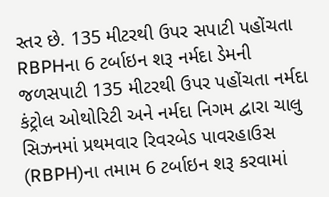સ્તર છે. 135 મીટરથી ઉપર સપાટી પહોંચતા RBPHના 6 ટર્બાઇન શરૂ નર્મદા ડેમની જળસપાટી 135 મીટરથી ઉપર પહોંચતા નર્મદા કંટ્રોલ ઓથોરિટી અને નર્મદા નિગમ દ્વારા ચાલુ સિઝનમાં પ્રથમવાર રિવરબેડ પાવરહાઉસ (RBPH)ના તમામ 6 ટર્બાઇન શરૂ કરવામાં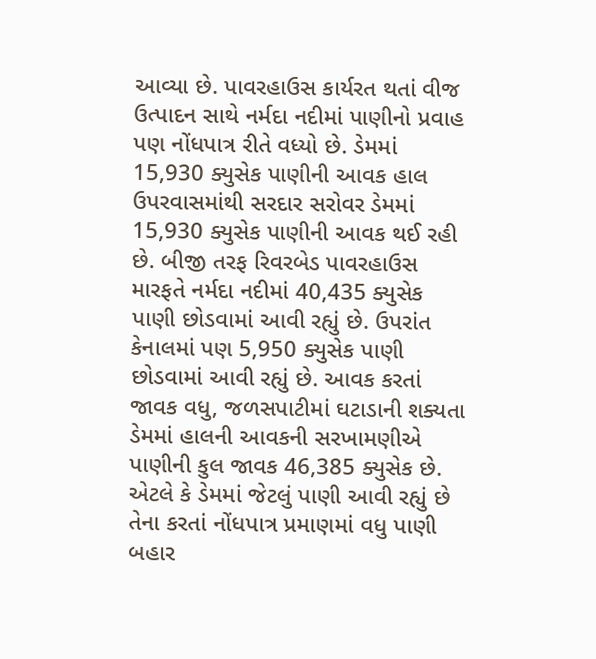આવ્યા છે. પાવરહાઉસ કાર્યરત થતાં વીજ ઉત્પાદન સાથે નર્મદા નદીમાં પાણીનો પ્રવાહ પણ નોંધપાત્ર રીતે વધ્યો છે. ડેમમાં 15,930 ક્યુસેક પાણીની આવક હાલ ઉપરવાસમાંથી સરદાર સરોવર ડેમમાં 15,930 ક્યુસેક પાણીની આવક થઈ રહી છે. બીજી તરફ રિવરબેડ પાવરહાઉસ મારફતે નર્મદા નદીમાં 40,435 ક્યુસેક પાણી છોડવામાં આવી રહ્યું છે. ઉપરાંત કેનાલમાં પણ 5,950 ક્યુસેક પાણી છોડવામાં આવી રહ્યું છે. આવક કરતાં જાવક વધુ, જળસપાટીમાં ઘટાડાની શક્યતા ડેમમાં હાલની આવકની સરખામણીએ પાણીની કુલ જાવક 46,385 ક્યુસેક છે. એટલે કે ડેમમાં જેટલું પાણી આવી રહ્યું છે તેના કરતાં નોંધપાત્ર પ્રમાણમાં વધુ પાણી બહાર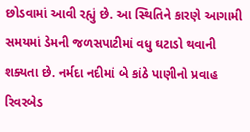છોડવામાં આવી રહ્યું છે. આ સ્થિતિને કારણે આગામી સમયમાં ડેમની જળસપાટીમાં વધુ ઘટાડો થવાની શક્યતા છે. નર્મદા નદીમાં બે કાંઠે પાણીનો પ્રવાહ રિવરબેડ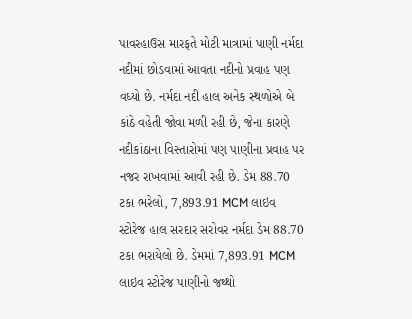પાવરહાઉસ મારફતે મોટી માત્રામાં પાણી નર્મદા નદીમાં છોડવામાં આવતા નદીનો પ્રવાહ પણ વધ્યો છે. નર્મદા નદી હાલ અનેક સ્થળોએ બે કાંઠે વહેતી જોવા મળી રહી છે, જેના કારણે નદીકાંઠાના વિસ્તારોમાં પણ પાણીના પ્રવાહ પર નજર રાખવામાં આવી રહી છે. ડેમ 88.70 ટકા ભરેલો, 7,893.91 MCM લાઇવ સ્ટોરેજ હાલ સરદાર સરોવર નર્મદા ડેમ 88.70 ટકા ભરાયેલો છે. ડેમમાં 7,893.91 MCM લાઇવ સ્ટોરેજ પાણીનો જથ્થો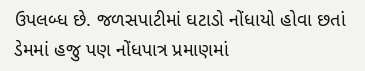ઉપલબ્ધ છે. જળસપાટીમાં ઘટાડો નોંધાયો હોવા છતાં ડેમમાં હજુ પણ નોંધપાત્ર પ્રમાણમાં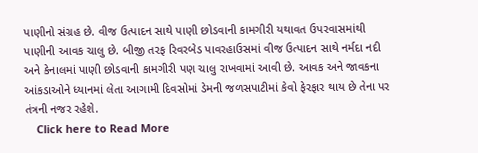પાણીનો સંગ્રહ છે. વીજ ઉત્પાદન સાથે પાણી છોડવાની કામગીરી યથાવત ઉપરવાસમાંથી પાણીની આવક ચાલુ છે. બીજી તરફ રિવરબેડ પાવરહાઉસમાં વીજ ઉત્પાદન સાથે નર્મદા નદી અને કેનાલમાં પાણી છોડવાની કામગીરી પણ ચાલુ રાખવામાં આવી છે. આવક અને જાવકના આંકડાઓને ધ્યાનમાં લેતા આગામી દિવસોમાં ડેમની જળસપાટીમાં કેવો ફેરફાર થાય છે તેના પર તંત્રની નજર રહેશે.
    Click here to Read More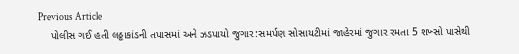Previous Article
    પોલીસ ગઈ હતી લઠ્ઠાકાંડની તપાસમાં અને ઝડપાયો જુગાર:સમર્પણ સોસાયટીમાં જાહેરમાં જુગાર રમતા 5 શખ્સો પાસેથી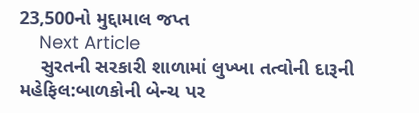23,500નો મુદ્દામાલ જપ્ત
    Next Article
    સુરતની સરકારી શાળામાં લુખ્ખા તત્વોની દારૂની મહેફિલ:બાળકોની બેન્ચ પર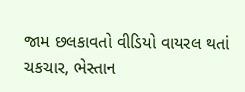જામ છલકાવતો વીડિયો વાયરલ થતાં ચકચાર, ભેસ્તાન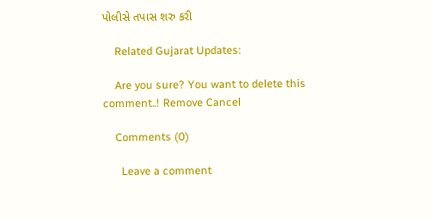પોલીસે તપાસ શરુ કરી

    Related Gujarat Updates:

    Are you sure? You want to delete this comment..! Remove Cancel

    Comments (0)

      Leave a comment